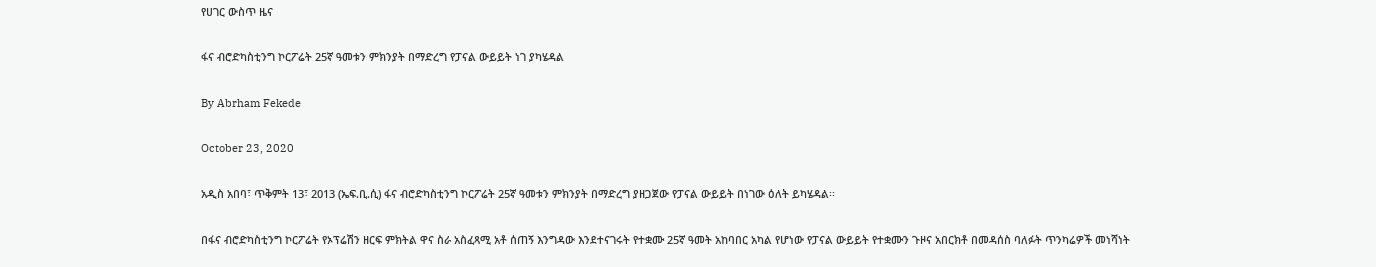የሀገር ውስጥ ዜና

ፋና ብሮድካስቲንግ ኮርፖሬት 25ኛ ዓመቱን ምክንያት በማድረግ የፓናል ውይይት ነገ ያካሄዳል

By Abrham Fekede

October 23, 2020

አዲስ አበባ፣ ጥቅምት 13፣ 2013 (ኤፍ.ቢ.ሲ) ፋና ብሮድካስቲንግ ኮርፖሬት 25ኛ ዓመቱን ምክንያት በማድረግ ያዘጋጀው የፓናል ውይይት በነገው ዕለት ይካሄዳል፡፡

በፋና ብሮድካስቲንግ ኮርፖሬት የኦፕሬሽን ዘርፍ ምክትል ዋና ስራ አስፈጻሚ አቶ ሰጠኝ እንግዳው እንደተናገሩት የተቋሙ 25ኛ ዓመት አከባበር አካል የሆነው የፓናል ውይይት የተቋሙን ጉዞና አበርክቶ በመዳሰስ ባለፉት ጥንካሬዎች መነሻነት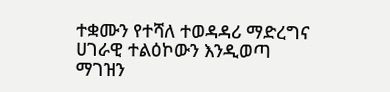ተቋሙን የተሻለ ተወዳዳሪ ማድረግና ሀገራዊ ተልዕኮውን እንዲወጣ ማገዝን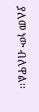ያለመ ነው ብለዋል፡፡